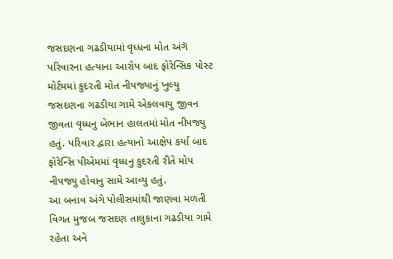જસદણના ગઢડીયામાં વૃધ્ધના મોત અંગૅ પરિવારના હત્યાના આરોપ બાદ ફોરેન્સિક પોસ્ટ મોર્ટમમાં કુદરતી મોત નીપજ્યાનું ખુલ્યુ
જસદણના ગઢડીયા ગામે એકલવાયુ જીવન જીવતા વૃધ્ધનુ બેભાન હાલતમાં મોત નીપજ્યુ હતું. પરિવાર દ્વારા હત્યાનો આક્ષેપ કર્યા બાદ ફોરેન્સિ પીએમમાં વૃધ્ધનુ કુદરતી રીતે મોપ નીપજ્યુ હોવાનુ સામે આવ્યુ હતું.
આ બનાવ અંગે પોલીસમાંથી જાણવા મળતી વિગત મુજબ જસદણ તાલુકાના ગઢડીયા ગામે રહેતા અને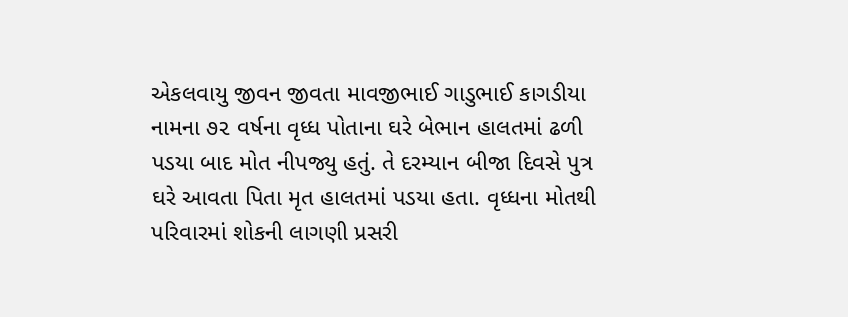એકલવાયુ જીવન જીવતા માવજીભાઈ ગાડુભાઈ કાગડીયા નામના ૭૨ વર્ષના વૃધ્ધ પોતાના ઘરે બેભાન હાલતમાં ઢળી પડયા બાદ મોત નીપજ્યુ હતું. તે દરમ્યાન બીજા દિવસે પુત્ર ઘરે આવતા પિતા મૃત હાલતમાં પડયા હતા. વૃધ્ધના મોતથી પરિવારમાં શોકની લાગણી પ્રસરી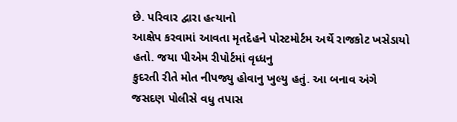છે. પરિવાર દ્વારા હત્યાનો
આક્ષેપ કરવામાં આવતા મૃતદેહને પોસ્ટમોર્ટમ અર્થે રાજકોટ ખસેડાયો હતો. જયા પીએમ રીપોર્ટમાં વૃધ્ધનુ
કુદરતી રીતે મોત નીપજ્યુ હોવાનુ ખુલ્યુ હતું. આ બનાવ અંગે જસદણ પોલીસે વધુ તપાસ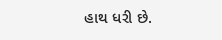હાથ ધરી છે.